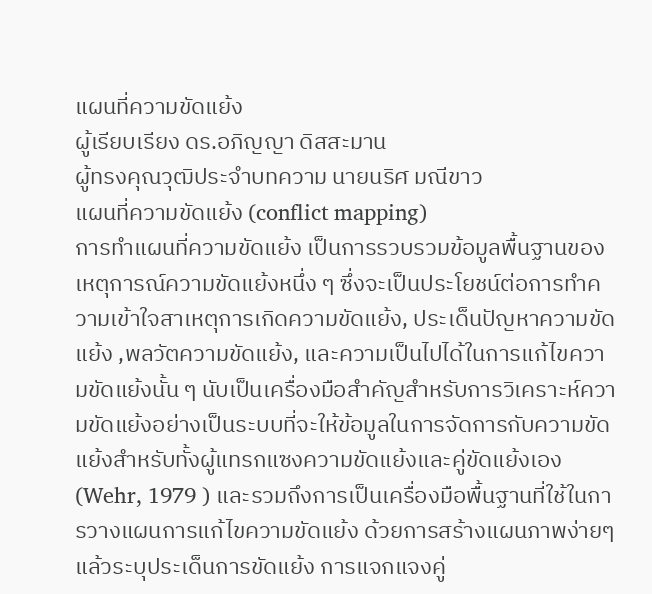แผนที่ความขัดแย้ง
ผู้เรียบเรียง ดร.อภิญญา ดิสสะมาน
ผู้ทรงคุณวุฒิประจำบทความ นายนริศ มณีขาว
แผนที่ความขัดแย้ง (conflict mapping)
การทำแผนที่ความขัดแย้ง เป็นการรวบรวมข้อมูลพื้นฐานของเหตุการณ์ความขัดแย้งหนึ่ง ๆ ซึ่งจะเป็นประโยชน์ต่อการทำความเข้าใจสาเหตุการเกิดความขัดแย้ง, ประเด็นปัญหาความขัดแย้ง ,พลวัตความขัดแย้ง, และความเป็นไปได้ในการแก้ไขความขัดแย้งนั้น ๆ นับเป็นเครื่องมือสำคัญสำหรับการวิเคราะห์ความขัดแย้งอย่างเป็นระบบที่จะให้ข้อมูลในการจัดการกับความขัดแย้งสำหรับทั้งผู้แทรกแซงความขัดแย้งและคู่ขัดแย้งเอง (Wehr, 1979 ) และรวมถึงการเป็นเครื่องมือพื้นฐานที่ใช้ในการวางแผนการแก้ไขความขัดแย้ง ด้วยการสร้างแผนภาพง่ายๆ แล้วระบุประเด็นการขัดแย้ง การแจกแจงคู่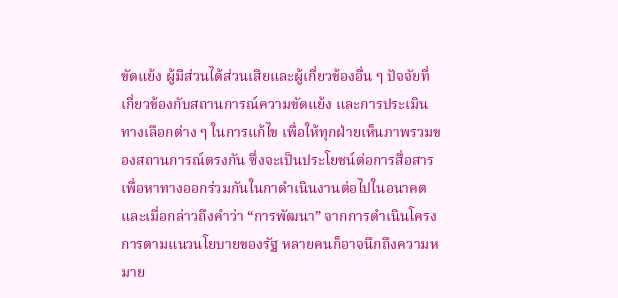ขัดแย้ง ผู้มีส่วนได้ส่วนเสียและผู้เกี่ยวข้องอื่น ๆ ปัจจัยที่เกี่ยวข้องกับสถานการณ์ความขัดแย้ง และการประเมินทางเลือกต่าง ๆ ในการแก้ไข เพื่อให้ทุกฝ่ายเห็นภาพรวมของสถานการณ์ตรงกัน ซึ่งจะเป็นประโยชน์ต่อการสื่อสารเพื่อหาทางออกร่วมกันในกาดำเนินงานต่อไปในอนาคต และเมื่อกล่าวถึงคำว่า “การพัฒนา” จากการดำเนินโครงการตามแนวนโยบายของรัฐ หลายคนก็อาจนึกถึงความหมาย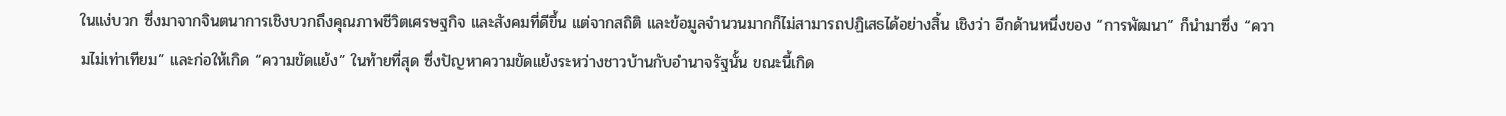ในแง่บวก ซึ่งมาจากจินตนาการเชิงบวกถึงคุณภาพชีวิตเศรษฐกิจ และสังคมที่ดีขึ้น แต่จากสถิติ และข้อมูลจำนวนมากก็ไม่สามารถปฏิเสธได้อย่างสิ้น เชิงว่า อีกด้านหนึ่งของ “การพัฒนา” ก็นำมาซึ่ง “ความไม่เท่าเทียม” และก่อให้เกิด “ความขัดแย้ง” ในท้ายที่สุด ซึ่งปัญหาความขัดแย้งระหว่างชาวบ้านกับอำนาจรัฐนั้น ขณะนี้เกิด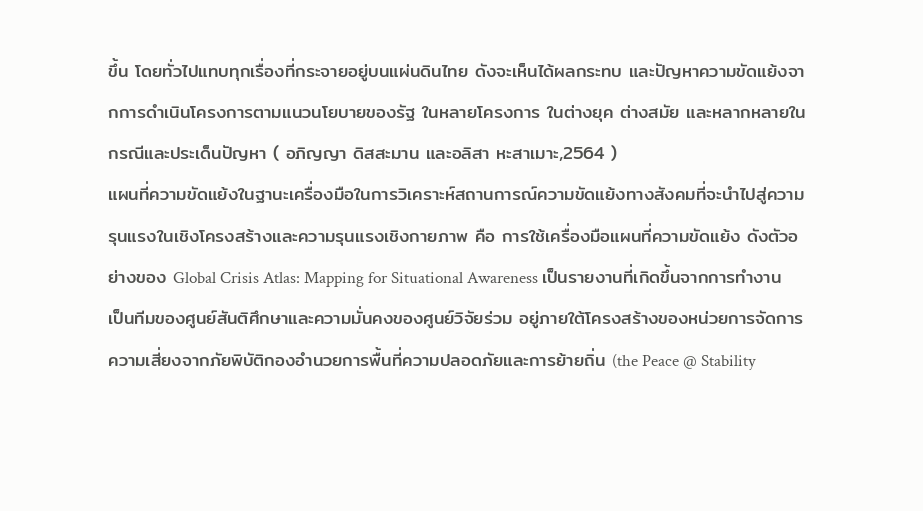ขึ้น โดยทั่วไปแทบทุกเรื่องที่กระจายอยู่บนแผ่นดินไทย ดังจะเห็นได้ผลกระทบ และปัญหาความขัดแย้งจากการดำเนินโครงการตามแนวนโยบายของรัฐ ในหลายโครงการ ในต่างยุค ต่างสมัย และหลากหลายในกรณีและประเด็นปัญหา ( อภิญญา ดิสสะมาน และอลิสา หะสาเมาะ,2564 )
แผนที่ความขัดแย้งในฐานะเครื่องมือในการวิเคราะห์สถานการณ์ความขัดแย้งทางสังคมที่จะนำไปสู่ความรุนแรงในเชิงโครงสร้างและความรุนแรงเชิงกายภาพ คือ การใช้เครื่องมือแผนที่ความขัดแย้ง ดังตัวอย่างของ Global Crisis Atlas: Mapping for Situational Awareness เป็นรายงานที่เกิดขึ้นจากการทำงานเป็นทีมของศูนย์สันติศึกษาและความมั่นคงของศูนย์วิจัยร่วม อยู่ภายใต้โครงสร้างของหน่วยการจัดการความเสี่ยงจากภัยพิบัติกองอำนวยการพื้นที่ความปลอดภัยและการย้ายถิ่น (the Peace @ Stability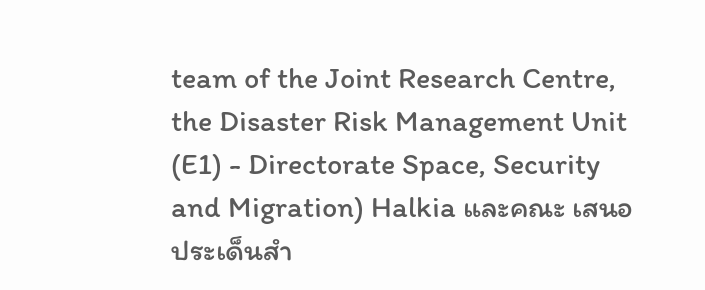team of the Joint Research Centre, the Disaster Risk Management Unit (E1) - Directorate Space, Security and Migration) Halkia และคณะ เสนอประเด็นสำ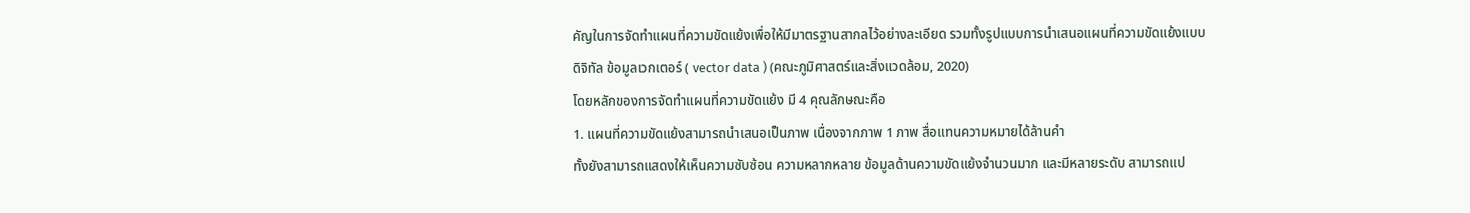คัญในการจัดทำแผนที่ความขัดแย้งเพื่อให้มีมาตรฐานสากลไว้อย่างละเอียด รวมทั้งรูปแบบการนำเสนอแผนที่ความขัดแย้งแบบดิจิทัล ข้อมูลเวกเตอร์ ( vector data ) (คณะภูมิศาสตร์และสิ่งแวดล้อม, 2020)
โดยหลักของการจัดทำแผนที่ความขัดแย้ง มี 4 คุณลักษณะคือ
1. แผนที่ความขัดแย้งสามารถนำเสนอเป็นภาพ เนื่องจากภาพ 1 ภาพ สื่อแทนความหมายได้ล้านคำ
ทั้งยังสามารถแสดงให้เห็นความซับซ้อน ความหลากหลาย ข้อมูลด้านความขัดแย้งจำนวนมาก และมีหลายระดับ สามารถแป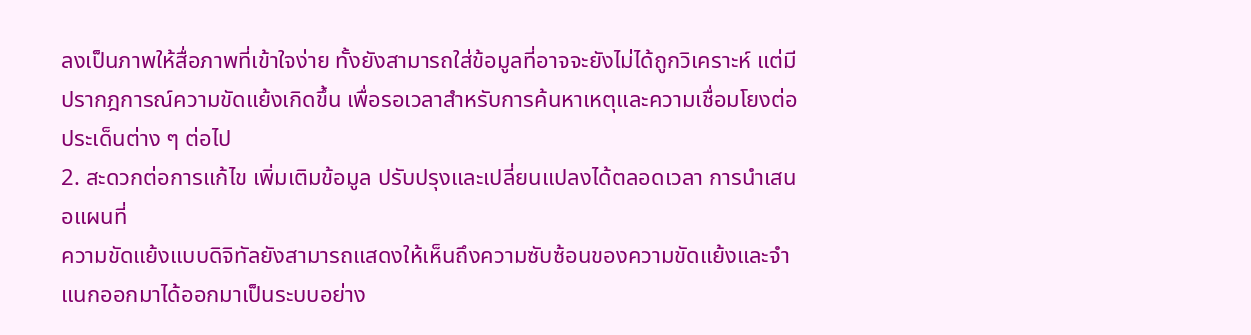ลงเป็นภาพให้สื่อภาพที่เข้าใจง่าย ทั้งยังสามารถใส่ข้อมูลที่อาจจะยังไม่ได้ถูกวิเคราะห์ แต่มีปรากฎการณ์ความขัดแย้งเกิดขึ้น เพื่อรอเวลาสำหรับการค้นหาเหตุและความเชื่อมโยงต่อประเด็นต่าง ๆ ต่อไป
2. สะดวกต่อการแก้ไข เพิ่มเติมข้อมูล ปรับปรุงและเปลี่ยนแปลงได้ตลอดเวลา การนำเสนอแผนที่
ความขัดแย้งแบบดิจิทัลยังสามารถแสดงให้เห็นถึงความซับซ้อนของความขัดแย้งและจำแนกออกมาได้ออกมาเป็นระบบอย่าง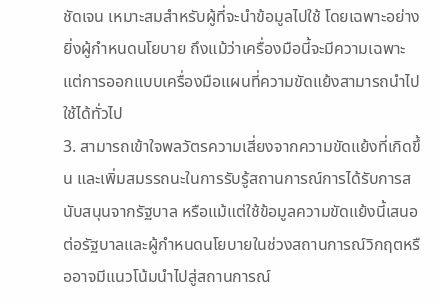ชัดเจน เหมาะสมสำหรับผู้ที่จะนำข้อมูลไปใช้ โดยเฉพาะอย่างยิ่งผู้กำหนดนโยบาย ถึงแม้ว่าเครื่องมือนี้จะมีความเฉพาะ แต่การออกแบบเครื่องมือแผนที่ความขัดแย้งสามารถนำไปใช้ได้ทั่วไป
3. สามารถเข้าใจพลวัตรความเสี่ยงจากความขัดแย้งที่เกิดขึ้น และเพิ่มสมรรถนะในการรับรู้สถานการณ์การได้รับการสนับสนุนจากรัฐบาล หรือแม้แต่ใช้ข้อมูลความขัดแย้งนี้เสนอต่อรัฐบาลและผู้กำหนดนโยบายในช่วงสถานการณ์วิกฤตหรืออาจมีแนวโน้มนำไปสู่สถานการณ์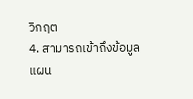วิกฤต
4. สามารถเข้าถึงข้อมูลแผน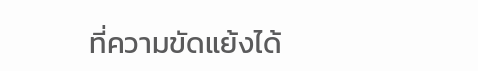ที่ความขัดแย้งได้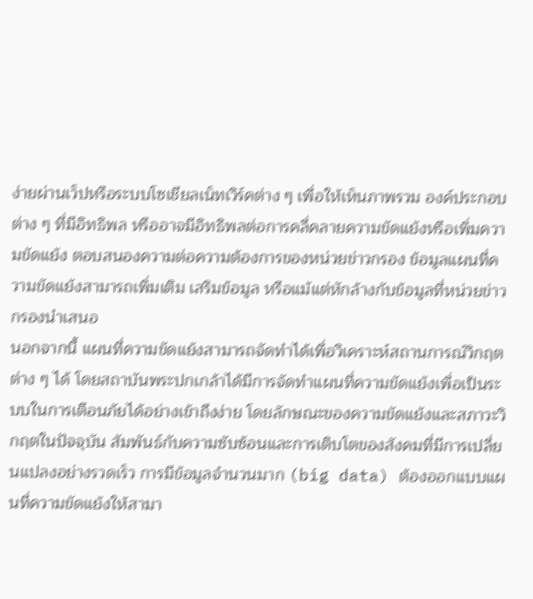ง่ายผ่านเว็ปหรือระบบโซเชียลเน็ทเวิร์คต่าง ๆ เพื่อให้เห็นภาพรวม องค์ประกอบต่าง ๆ ที่มีอิทธิพล หรืออาจมีอิทธิพลต่อการคลี่คลายความขัดแย้งหรือเพิ่มความขัดแย้ง ตอบสนองความต่อความต้องการของหน่วยข่าวกรอง ข้อมูลแผนที่ความขัดแย้งสามารถเพิ่มเติม เสริมข้อมูล หรือแม้แต่หักล้างกับข้อมูลที่หน่วยข่าวกรองนำเสนอ
นอกจากนี้ แผนที่ความขัดแย้งสามารถจัดทำได้เพื่อวิเคราะห์สถานการณ์วิกฤต ต่าง ๆ ได้ โดยสถาบันพระปกเกล้าได้มีการจัดทำแผนที่ความขัดแย้งเพื่อเป็นระบบในการเตือนภัยได้อย่างเข้าถึงง่าย โดยลักษณะของความขัดแย้งและสภาวะวิกฤตในปัจจุบัน สัมพันธ์กับความซับซ้อนและการเติบโตของสังคมที่มีการเปลี่ยนแปลงอย่างรวดเร็ว การมีข้อมูลจำนวนมาก (big data) ต้องออกแบบแผนที่ความขัดแย้งให้สามา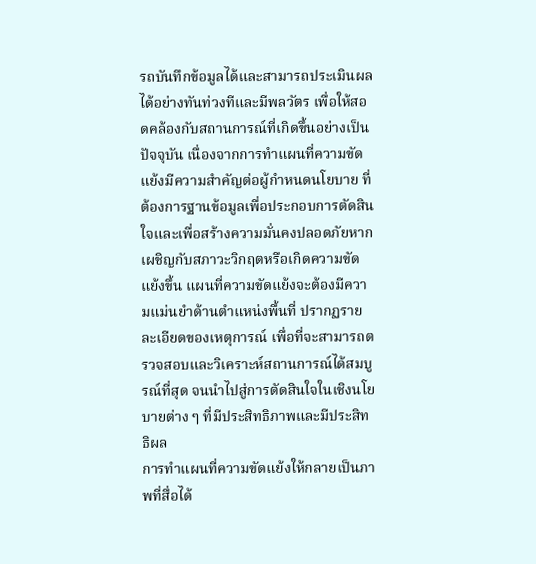รถบันทึกข้อมูลได้และสามารถประเมินผลได้อย่างทันท่วงทีและมีพลวัตร เพื่อให้สอดคล้องกับสถานการณ์ที่เกิดขึ้นอย่างเป็นปัจจุบัน เนื่องจากการทำแผนที่ความขัดแย้งมีความสำคัญต่อผู้กำหนดนโยบาย ที่ต้องการฐานข้อมูลเพื่อประกอบการตัดสินใจและเพื่อสร้างความมั่นคงปลอดภัยหากเผชิญกับสภาวะวิกฤตหรือเกิดความขัดแย้งขึ้น แผนที่ความขัดแย้งจะต้องมีความแม่นยำด้านตำแหน่งพื้นที่ ปรากฏรายละเอียดของเหตุการณ์ เพื่อที่จะสามารถตรวจสอบและวิเคราะห์สถานการณ์ได้สมบูรณ์ที่สุด จนนำไปสู่การตัดสินใจในเชิงนโยบายต่าง ๆ ที่มีประสิทธิภาพและมีประสิทธิผล
การทำแผนที่ความขัดแย้งให้กลายเป็นภาพที่สื่อได้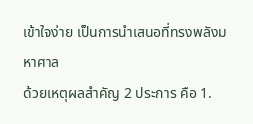เข้าใจง่าย เป็นการนำเสนอที่ทรงพลังมหาศาล
ด้วยเหตุผลสำคัญ 2 ประการ คือ 1.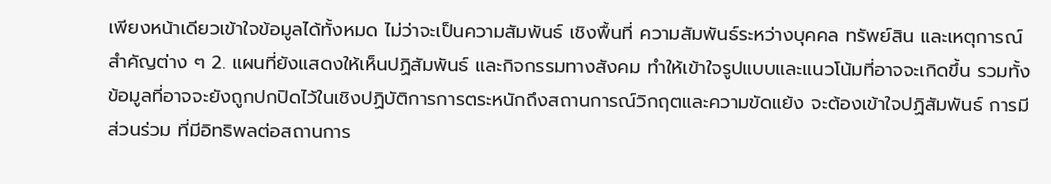เพียงหน้าเดียวเข้าใจข้อมูลได้ทั้งหมด ไม่ว่าจะเป็นความสัมพันธ์ เชิงพื้นที่ ความสัมพันธ์ระหว่างบุคคล ทรัพย์สิน และเหตุการณ์สำคัญต่าง ๆ 2. แผนที่ยังแสดงให้เห็นปฏิสัมพันธ์ และกิจกรรมทางสังคม ทำให้เข้าใจรูปแบบและแนวโน้มที่อาจจะเกิดขึ้น รวมทั้งข้อมูลที่อาจจะยังถูกปกปิดไว้ในเชิงปฏิบัติการการตระหนักถึงสถานการณ์วิกฤตและความขัดแย้ง จะต้องเข้าใจปฏิสัมพันธ์ การมีส่วนร่วม ที่มีอิทธิพลต่อสถานการ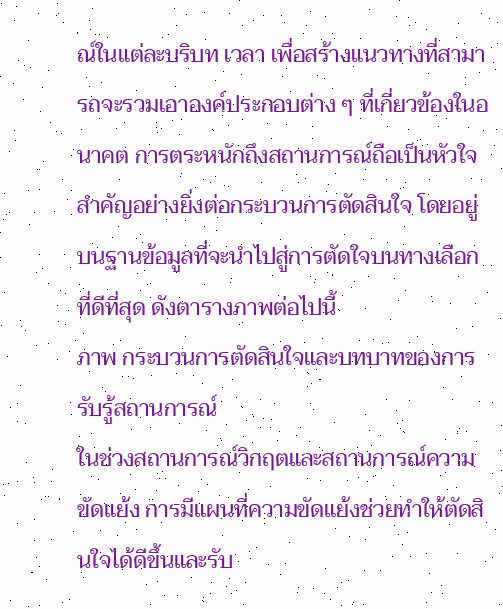ณ์ในแต่ละบริบท เวลา เพื่อสร้างแนวทางที่สามารถจะรวมเอาองค์ประกอบต่าง ๆ ที่เกี่ยวข้องในอนาคต การตระหนักถึงสถานการณ์ถือเป็นหัวใจสำคัญอย่างยิ่งต่อกระบวนการตัดสินใจ โดยอยู่บนฐานข้อมูลที่จะนำไปสู่การตัดใจบนทางเลือกที่ดีที่สุด ดังตารางภาพต่อไปนี้
ภาพ กระบวนการตัดสินใจและบทบาทของการรับรู้สถานการณ์
ในช่วงสถานการณ์วิกฤตและสถานการณ์ความขัดแย้ง การมีแผนที่ความขัดแย้งช่วยทำให้ตัดสินใจได้ดีขึ้นและรับ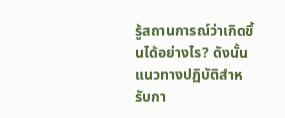รู้สถานการณ์ว่าเกิดขึ้นได้อย่างไร? ดังนั้นแนวทางปฏิบัติสำหรับกา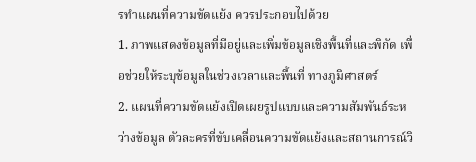รทำแผนที่ความขัดแย้ง ควรประกอบไปด้วย
1. ภาพแสดงข้อมูลที่มีอยู่และเพิ่มข้อมูลเชิงพื้นที่และพิกัด เพื่อช่วยให้ระบุข้อมูลในช่วงเวลาและพื้นที่ ทางภูมิศาสตร์
2. แผนที่ความขัดแย้งเปิดเผยรูปแบบและความสัมพันธ์ระหว่างข้อมูล ตัวละครที่ขับเคลื่อนความขัดแย้งและสถานการณ์วิ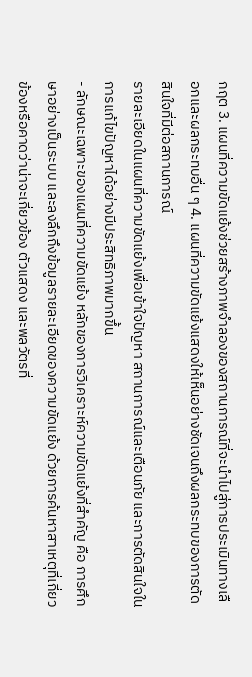กฤต 3. แผนที่ความขัดแย้งช่วยสร้างภาพจำลองของสถานการณ์ที่จะนำไปสู่การประเมินทางเลือกและผลกระทบอื่น ๆ 4. แผนที่ความขัดแย้งแสดงให้เห็นอย่างชัดเจนถึงผลกระทบของการตัดสินใจที่มีต่อสถานการณ์
รายละเอียดในแผนที่ความขัดแย้งเพื่อเข้าใจปัญหา สถานการณ์และเตือนภัย และการตัดสินใจใน
การแก้ไขปัญหาได้อย่างมีประสิทธิภาพมากขึ้น
- ลักษณะเฉพาะของแผนที่ความขัดแย้ง หลักของการวิเคราะห์ความขัดแย้งที่สำคัญ คือ การศึกษาอย่างเป็นระบบ และลงลึกถึงข้อมูลรายละเอียดของความขัดแย้ง ด้วยการค้นหาสาเหตุที่เกี่ยวข้องหรือคาดว่าน่าจะเกี่ยวข้อง ตัวแสดง และพลวัตรที่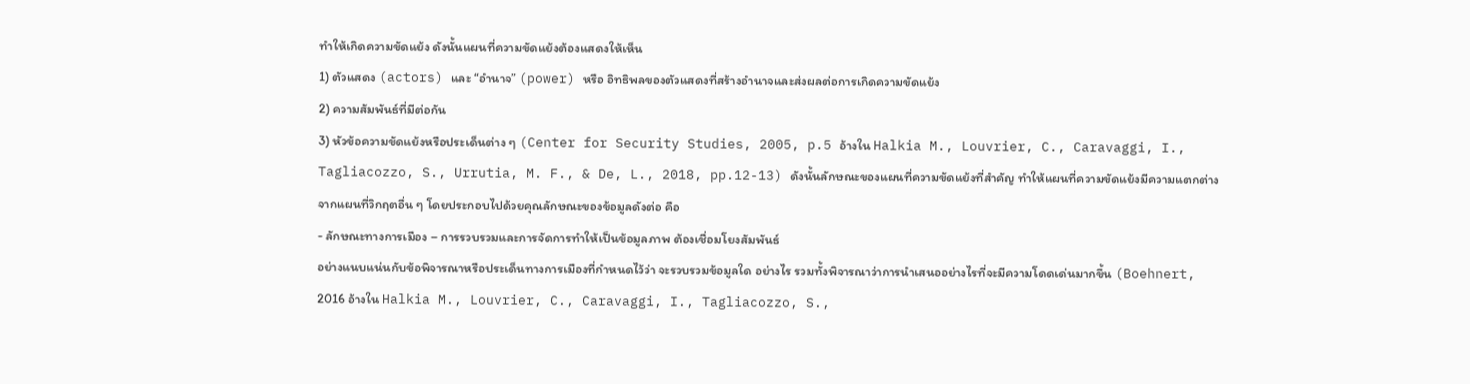ทำให้เกิดความขัดแย้ง ดังนั้นแผนที่ความขัดแย้งต้องแสดงให้เห็น
1) ตัวแสดง (actors) และ “อำนาจ” (power) หรือ อิทธิพลของตัวแสดงที่สร้างอำนาจและส่งผลต่อการเกิดความขัดแย้ง
2) ความสัมพันธ์ที่มีต่อกัน
3) หัวข้อความขัดแย้งหรือประเด็นต่าง ๆ (Center for Security Studies, 2005, p.5 อ้างใน Halkia M., Louvrier, C., Caravaggi, I., Tagliacozzo, S., Urrutia, M. F., & De, L., 2018, pp.12-13) ดังนั้นลักษณะของแผนที่ความขัดแย้งที่สำคัญ ทำให้แผนที่ความขัดแย้งมีความแตกต่างจากแผนที่วิกฤตอื่น ๆ โดยประกอบไปด้วยคุณลักษณะของข้อมูลดังต่อ คือ
- ลักษณะทางการเมือง – การรวบรวมและการจัดการทำให้เป็นข้อมูลภาพ ต้องเชื่อมโยงสัมพันธ์
อย่างแนบแน่นกับข้อพิจารณาหรือประเด็นทางการเมืองที่กำหนดไว้ว่า จะรวบรวมข้อมูลใด อย่างไร รวมทั้งพิจารณาว่าการนำเสนออย่างไรที่จะมีความโดดเด่นมากขึ้น (Boehnert, 2016 อ้างใน Halkia M., Louvrier, C., Caravaggi, I., Tagliacozzo, S.,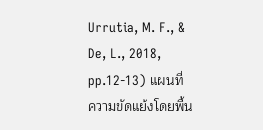Urrutia, M. F., & De, L., 2018, pp.12-13) แผนที่
ความขัดแย้งโดยพื้น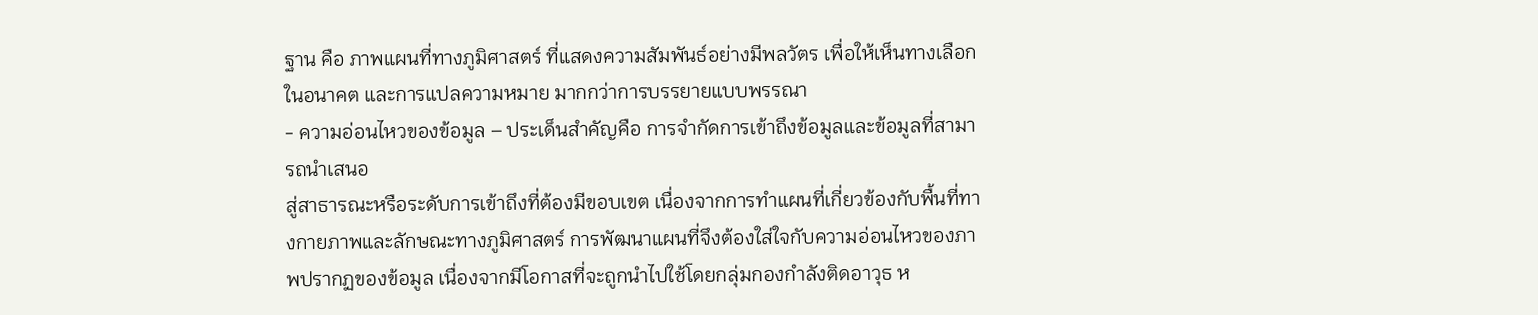ฐาน คือ ภาพแผนที่ทางภูมิศาสตร์ ที่แสดงความสัมพันธ์อย่างมีพลวัตร เพื่อให้เห็นทางเลือกในอนาคต และการแปลความหมาย มากกว่าการบรรยายแบบพรรณา
- ความอ่อนไหวของข้อมูล – ประเด็นสำคัญคือ การจำกัดการเข้าถึงข้อมูลและข้อมูลที่สามารถนำเสนอ
สู่สาธารณะหรือระดับการเข้าถึงที่ต้องมีขอบเขต เนื่องจากการทำแผนที่เกี่ยวข้องกับพื้นที่ทางกายภาพและลักษณะทางภูมิศาสตร์ การพัฒนาแผนที่จึงต้องใส่ใจกับความอ่อนไหวของภาพปรากฏของข้อมูล เนื่องจากมีโอกาสที่จะถูกนำไปใช้โดยกลุ่มกองกำลังติดอาวุธ ห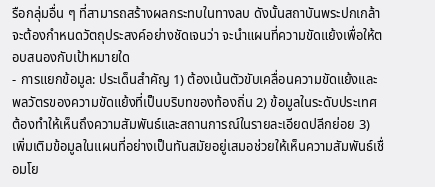รือกลุ่มอื่น ๆ ที่สามารถสร้างผลกระทบในทางลบ ดังนั้นสถาบันพระปกเกล้าจะต้องกำหนดวัตถุประสงค์อย่างชัดเจนว่า จะนำแผนที่ความขัดแย้งเพื่อให้ตอบสนองกับเป้าหมายใด
- การแยกข้อมูล: ประเด็นสำคัญ 1) ต้องเน้นตัวขับเคลื่อนความขัดแย้งและพลวัตรของความขัดแย้งที่เป็นบริบทของท้องถิ่น 2) ข้อมูลในระดับประเทศต้องทำให้เห็นถึงความสัมพันธ์และสถานการณ์ในรายละเอียดปลีกย่อย 3) เพิ่มเติมข้อมูลในแผนที่อย่างเป็นทันสมัยอยู่เสมอช่วยให้เห็นความสัมพันธ์เชื่อมโย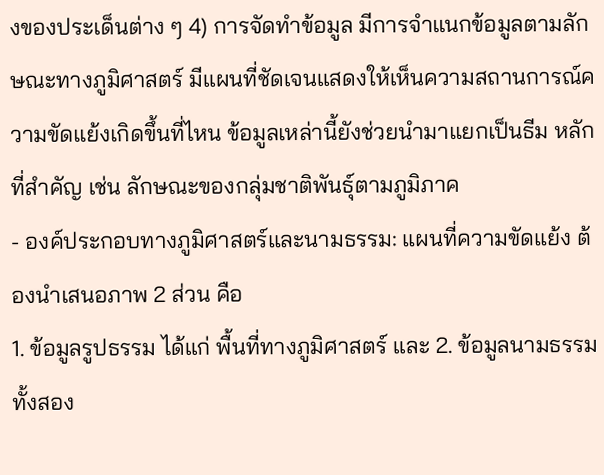งของประเด็นต่าง ๆ 4) การจัดทำข้อมูล มีการจำแนกข้อมูลตามลักษณะทางภูมิศาสตร์ มีแผนที่ชัดเจนแสดงให้เห็นความสถานการณ์ความขัดแย้งเกิดขึ้นที่ไหน ข้อมูลเหล่านี้ยังช่วยนำมาแยกเป็นธีม หลักที่สำคัญ เช่น ลักษณะของกลุ่มชาติพันธุ์ตามภูมิภาค
- องค์ประกอบทางภูมิศาสตร์และนามธรรม: แผนที่ความขัดแย้ง ต้องนำเสนอภาพ 2 ส่วน คือ
1. ข้อมูลรูปธรรม ได้แก่ พื้นที่ทางภูมิศาสตร์ และ 2. ข้อมูลนามธรรม ทั้งสอง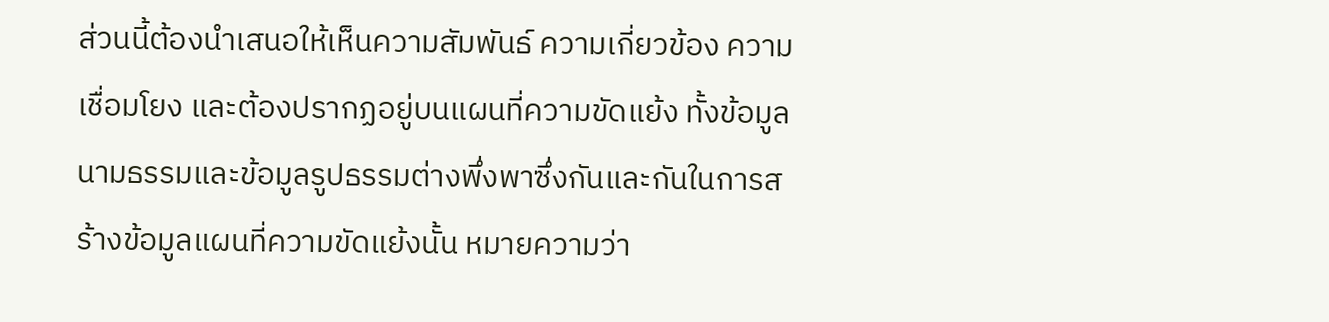ส่วนนี้ต้องนำเสนอให้เห็นความสัมพันธ์ ความเกี่ยวข้อง ความเชื่อมโยง และต้องปรากฏอยู่บนแผนที่ความขัดแย้ง ทั้งข้อมูลนามธรรมและข้อมูลรูปธรรมต่างพึ่งพาซึ่งกันและกันในการสร้างข้อมูลแผนที่ความขัดแย้งนั้น หมายความว่า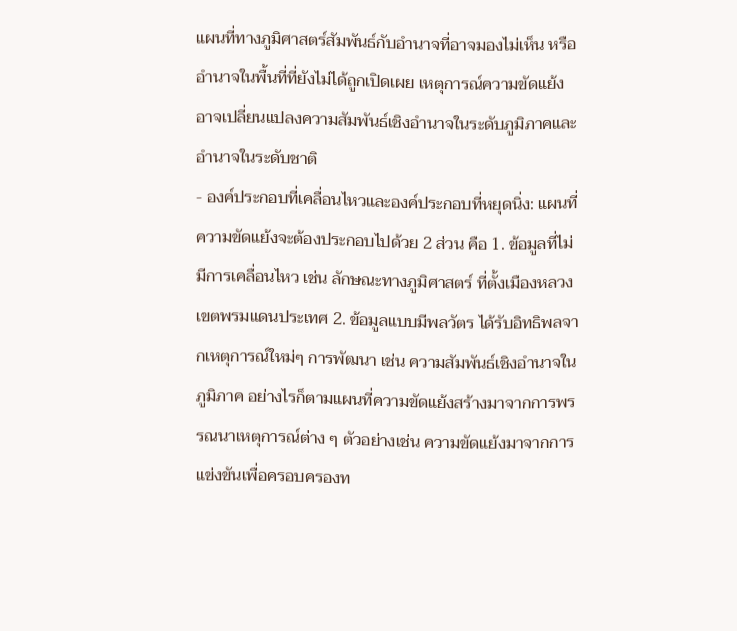แผนที่ทางภูมิศาสตร์สัมพันธ์กับอำนาจที่อาจมองไม่เห็น หรืออำนาจในพื้นที่ที่ยังไม่ได้ถูกเปิดเผย เหตุการณ์ความขัดแย้งอาจเปลี่ยนแปลงความสัมพันธ์เชิงอำนาจในระดับภูมิภาคและอำนาจในระดับชาติ
- องค์ประกอบที่เคลื่อนไหวและองค์ประกอบที่หยุดนิ่ง: แผนที่ความขัดแย้งจะต้องประกอบไปด้วย 2 ส่วน คือ 1. ข้อมูลที่ไม่มีการเคลื่อนไหว เช่น ลักษณะทางภูมิศาสตร์ ที่ตั้งเมืองหลวง เขตพรมแดนประเทศ 2. ข้อมูลแบบมีพลวัตร ได้รับอิทธิพลจากเหตุการณ์ใหม่ๆ การพัฒนา เช่น ความสัมพันธ์เชิงอำนาจในภูมิภาค อย่างไรก็ตามแผนที่ความขัดแย้งสร้างมาจากการพรรณนาเหตุการณ์ต่าง ๆ ตัวอย่างเช่น ความขัดแย้งมาจากการแข่งขันเพื่อครอบครองท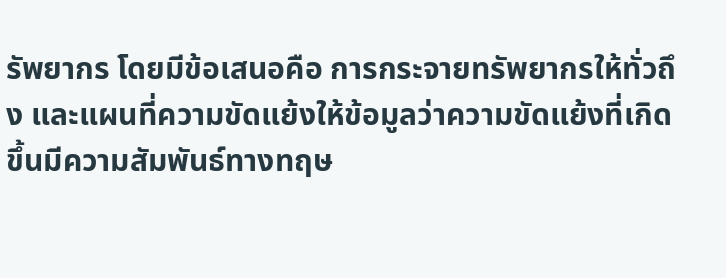รัพยากร โดยมีข้อเสนอคือ การกระจายทรัพยากรให้ทั่วถึง และแผนที่ความขัดแย้งให้ข้อมูลว่าความขัดแย้งที่เกิดขึ้นมีความสัมพันธ์ทางทฤษ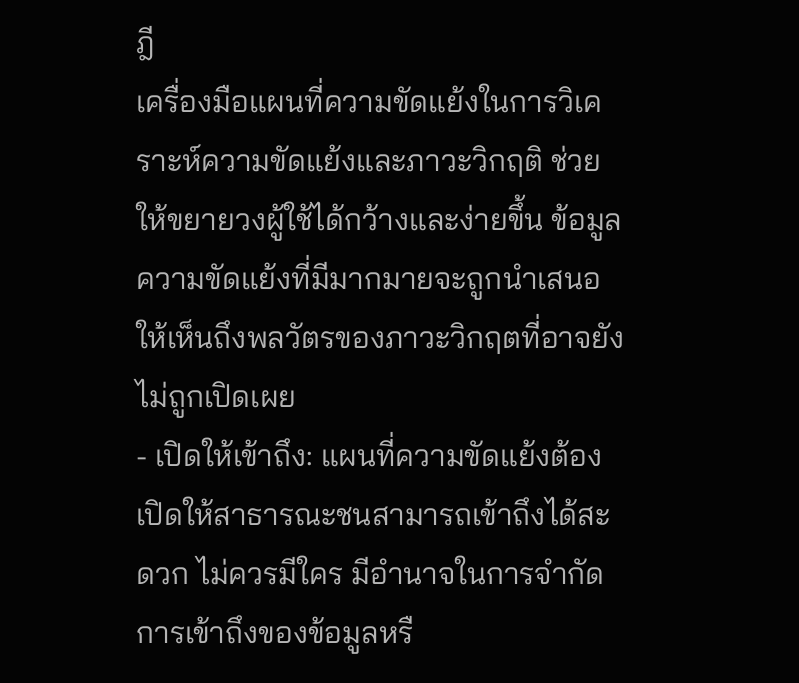ฎี
เครื่องมือแผนที่ความขัดแย้งในการวิเคราะห์ความขัดแย้งและภาวะวิกฤติ ช่วยให้ขยายวงผู้ใช้ได้กว้างและง่ายขึ้น ข้อมูลความขัดแย้งที่มีมากมายจะถูกนำเสนอให้เห็นถึงพลวัตรของภาวะวิกฤตที่อาจยังไม่ถูกเปิดเผย
- เปิดให้เข้าถึง: แผนที่ความขัดแย้งต้องเปิดให้สาธารณะชนสามารถเข้าถึงได้สะดวก ไม่ควรมีใคร มีอำนาจในการจำกัดการเข้าถึงของข้อมูลหรื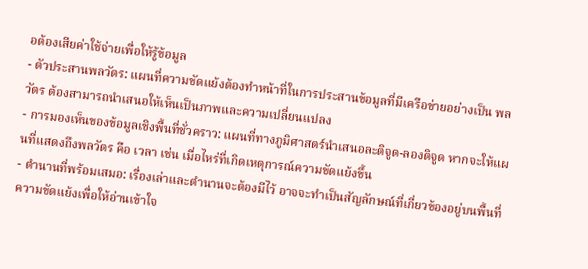อต้องเสียค่าใช้จ่ายเพื่อให้รู้ข้อมูล
- ตัวประสานพลวัตร: แผนที่ความขัดแย้งต้องทำหน้าที่ในการประสานข้อมูลที่มีเครือข่ายอย่างเป็น พลวัตร ต้องสามารถนำเสนอให้เห็นเป็นภาพและความเปลี่ยนแปลง
- การมองเห็นของข้อมูลเชิงพื้นที่ชั่วคราว: แผนที่ทางภูมิศาสตร์นำเสนอละติจูด-ลองติจูด หากจะให้แผนที่แสดงถึงพลวัตร คือ เวลา เช่น เมื่อไหร่ที่เกิดเหตุการณ์ความขัดแย้งขึ้น
- ตำนานที่พร้อมเสมอ: เรื่องเล่าและตำนานจะต้องมีไว้ อาจจะทำเป็นสัญลักษณ์ที่เกี่ยวข้องอยู่บนพื้นที่ความขัดแย้งเพื่อให้อ่านเข้าใจ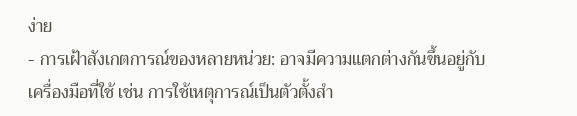ง่าย
- การเฝ้าสังเกตการณ์ของหลายหน่วย: อาจมีความแตกต่างกันขึ้นอยู่กับเครื่องมือที่ใช้ เช่น การใช้เหตุการณ์เป็นตัวตั้งสำ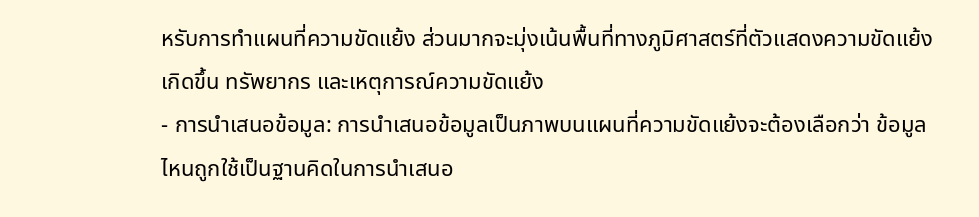หรับการทำแผนที่ความขัดแย้ง ส่วนมากจะมุ่งเน้นพื้นที่ทางภูมิศาสตร์ที่ตัวแสดงความขัดแย้งเกิดขึ้น ทรัพยากร และเหตุการณ์ความขัดแย้ง
- การนำเสนอข้อมูล: การนำเสนอข้อมูลเป็นภาพบนแผนที่ความขัดแย้งจะต้องเลือกว่า ข้อมูลไหนถูกใช้เป็นฐานคิดในการนำเสนอ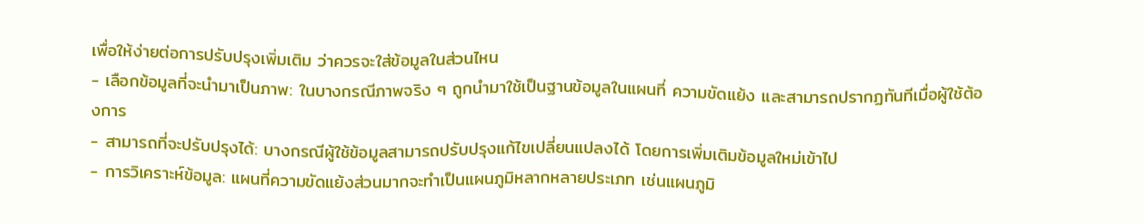เพื่อให้ง่ายต่อการปรับปรุงเพิ่มเติม ว่าควรจะใส่ข้อมูลในส่วนไหน
- เลือกข้อมูลที่จะนำมาเป็นภาพ: ในบางกรณีภาพจริง ๆ ถูกนำมาใช้เป็นฐานข้อมูลในแผนที่ ความขัดแย้ง และสามารถปรากฏทันทีเมื่อผู้ใช้ต้องการ
- สามารถที่จะปรับปรุงได้: บางกรณีผู้ใช้ข้อมูลสามารถปรับปรุงแก้ไขเปลี่ยนแปลงได้ โดยการเพิ่มเติมข้อมูลใหม่เข้าไป
- การวิเคราะห์ข้อมูล: แผนที่ความขัดแย้งส่วนมากจะทำเป็นแผนภูมิหลากหลายประเภท เช่นแผนภูมิ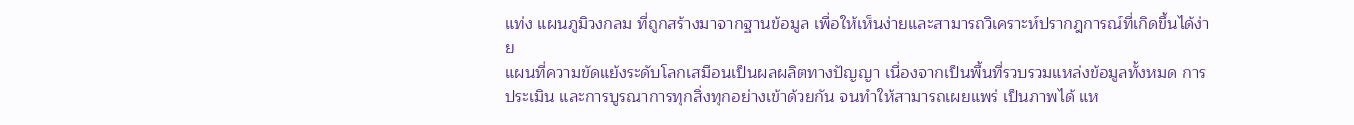แท่ง แผนภูมิวงกลม ที่ถูกสร้างมาจากฐานข้อมูล เพื่อให้เห็นง่ายและสามารถวิเคราะห์ปรากฎการณ์ที่เกิดขึ้นได้ง่าย
แผนที่ความขัดแย้งระดับโลกเสมือนเป็นผลผลิตทางปัญญา เนื่องจากเป็นพื้นที่รวบรวมแหล่งข้อมูลทั้งหมด การประเมิน และการบูรณาการทุกสิ่งทุกอย่างเข้าด้วยกัน จนทำให้สามารถเผยแพร่ เป็นภาพได้ แห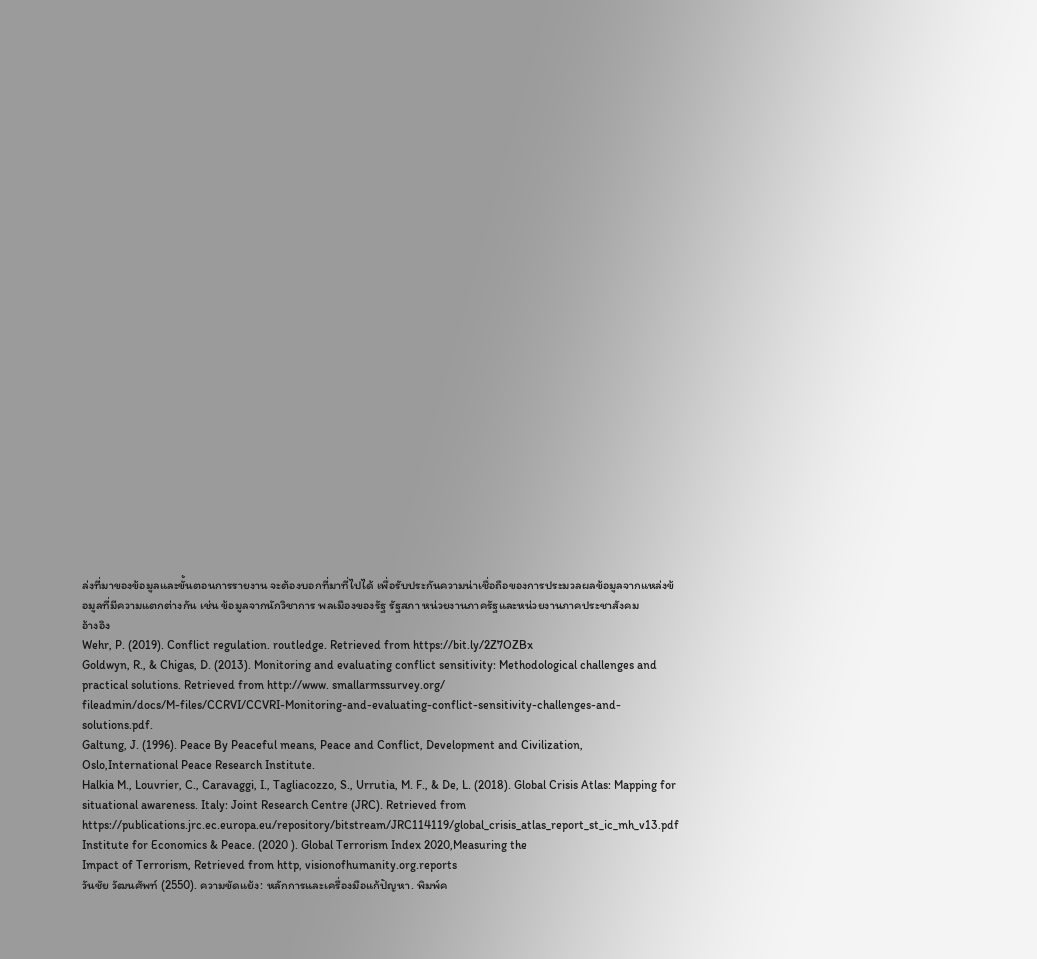ล่งที่มาของข้อมูลและขั้นตอนการรายงาน จะต้องบอกที่มาที่ไปได้ เพื่อรับประกันความน่าเชื่อถือของการประมวลผลข้อมูลจากแหล่งข้อมูลที่มีความแตกต่างกัน เช่น ข้อมูลจากนักวิชาการ พลเมืองของรัฐ รัฐสภา หน่วยงานภาครัฐและหน่วยงานภาคประชาสังคม
อ้างอิง
Wehr, P. (2019). Conflict regulation. routledge. Retrieved from https://bit.ly/2Z7OZBx
Goldwyn, R., & Chigas, D. (2013). Monitoring and evaluating conflict sensitivity: Methodological challenges and practical solutions. Retrieved from http://www. smallarmssurvey.org/
fileadmin/docs/M-files/CCRVI/CCVRI-Monitoring-and-evaluating-conflict-sensitivity-challenges-and-solutions.pdf.
Galtung, J. (1996). Peace By Peaceful means, Peace and Conflict, Development and Civilization, Oslo,International Peace Research Institute.
Halkia M., Louvrier, C., Caravaggi, I., Tagliacozzo, S., Urrutia, M. F., & De, L. (2018). Global Crisis Atlas: Mapping for situational awareness. Italy: Joint Research Centre (JRC). Retrieved from https://publications.jrc.ec.europa.eu/repository/bitstream/JRC114119/global_crisis_atlas_report_st_ic_mh_v13.pdf
Institute for Economics & Peace. (2020 ). Global Terrorism Index 2020,Measuring the
Impact of Terrorism, Retrieved from http, visionofhumanity.org.reports
วันชัย วัฒนศัพท์ (2550). ความขัดแย้ง: หลักการและเครื่องมือแก้ปัญหา. พิมพ์ค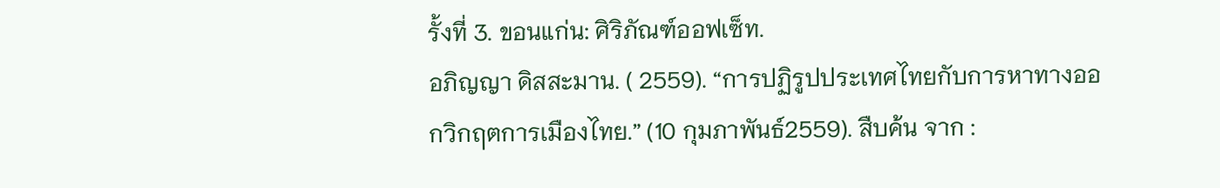รั้งที่ 3. ขอนแก่น: ศิริภัณฑ์ออฟเซ็ท.
อภิญญา ดิสสะมาน. ( 2559). “การปฏิรูปประเทศไทยกับการหาทางออกวิกฤตการเมืองไทย.” (10 กุมภาพันธ์2559). สืบค้น จาก :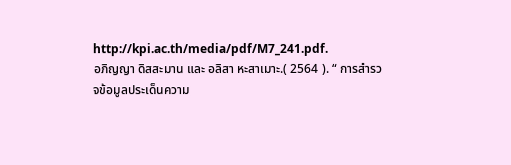http://kpi.ac.th/media/pdf/M7_241.pdf.
อภิญญา ดิสสะมาน และ อลิสา หะสาเมาะ.( 2564 ). “ การสำรวจข้อมูลประเด็นความ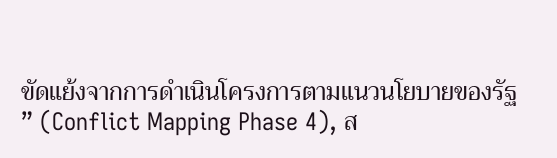ขัดแย้งจากการดำเนินโครงการตามแนวนโยบายของรัฐ ” (Conflict Mapping Phase 4), ส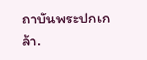ถาบันพระปกเกล้า.